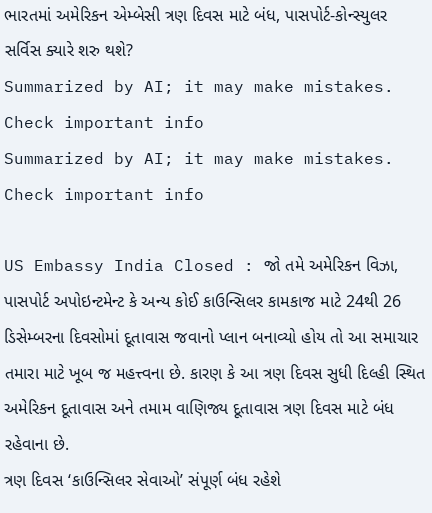ભારતમાં અમેરિકન એમ્બેસી ત્રણ દિવસ માટે બંધ, પાસપોર્ટ-કોન્સ્યુલર સર્વિસ ક્યારે શરુ થશે?
Summarized by AI; it may make mistakes. Check important info
Summarized by AI; it may make mistakes. Check important info

US Embassy India Closed : જો તમે અમેરિકન વિઝા, પાસપોર્ટ અપોઇન્ટમેન્ટ કે અન્ય કોઈ કાઉન્સિલર કામકાજ માટે 24થી 26 ડિસેમ્બરના દિવસોમાં દૂતાવાસ જવાનો પ્લાન બનાવ્યો હોય તો આ સમાચાર તમારા માટે ખૂબ જ મહત્ત્વના છે. કારણ કે આ ત્રણ દિવસ સુધી દિલ્હી સ્થિત અમેરિકન દૂતાવાસ અને તમામ વાણિજ્ય દૂતાવાસ ત્રણ દિવસ માટે બંધ રહેવાના છે.
ત્રણ દિવસ ‘કાઉન્સિલર સેવાઓ’ સંપૂર્ણ બંધ રહેશે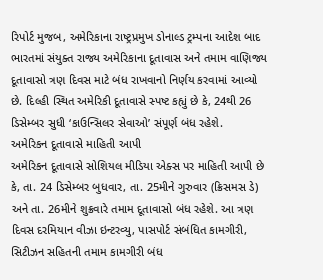રિપોર્ટ મુજબ, અમેરિકાના રાષ્ટ્રપ્રમુખ ડોનાલ્ડ ટ્રમ્પના આદેશ બાદ ભારતમાં સંયુક્ત રાજ્ય અમેરિકાના દૂતાવાસ અને તમામ વાણિજ્ય દૂતાવાસો ત્રણ દિવસ માટે બંધ રાખવાનો નિર્ણય કરવામાં આવ્યો છે. દિલ્હી સ્થિત અમેરિકી દૂતાવાસે સ્પષ્ટ કહ્યું છે કે, 24થી 26 ડિસેમ્બર સુધી ‘કાઉન્સિલર સેવાઓ’ સંપૂર્ણ બંધ રહેશે.
અમેરિકન દૂતાવાસે માહિતી આપી
અમેરિકન દૂતાવાસે સોશિયલ મીડિયા એક્સ પર માહિતી આપી છે કે, તા. 24 ડિસેમ્બર બુધવાર, તા. 25મીને ગુરુવાર (ક્રિસમસ ડે) અને તા. 26મીને શુક્રવારે તમામ દૂતાવાસો બંધ રહેશે. આ ત્રણ દિવસ દરમિયાન વીઝા ઇન્ટરવ્યુ, પાસપોર્ટ સંબંધિત કામગીરી, સિટીઝન સહિતની તમામ કામગીરી બંધ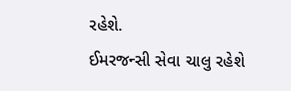રહેશે.
ઈમરજન્સી સેવા ચાલુ રહેશે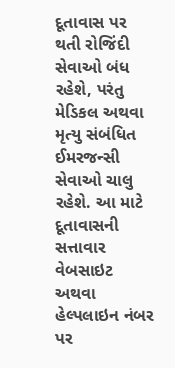દૂતાવાસ પર થતી રોજિંદી સેવાઓ બંધ રહેશે, પરંતુ મેડિકલ અથવા મૃત્યુ સંબંધિત ઈમરજન્સી સેવાઓ ચાલુ રહેશે. આ માટે દૂતાવાસની સત્તાવાર વેબસાઇટ અથવા હેલ્પલાઇન નંબર પર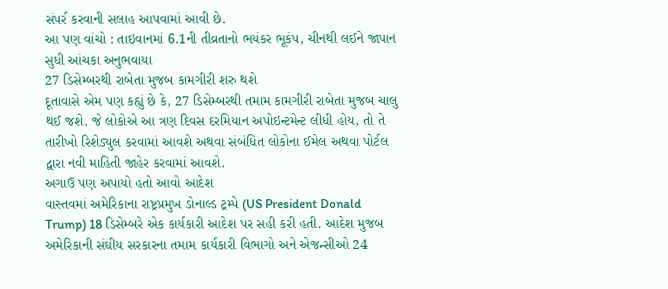સંપર્ર કરવાની સલાહ આપવામાં આવી છે.
આ પણ વાંચો : તાઇવાનમાં 6.1ની તીવ્રતાનો ભયંકર ભૂકંપ, ચીનથી લઈને જાપાન સુધી આંચકા અનુભવાયા
27 ડિસેમ્બરથી રાબેતા મુજબ કામગીરી શરુ થશે
દૂતાવાસે એમ પણ કહ્યું છે કે, 27 ડિસેમ્બરથી તમામ કામગીરી રાબેતા મુજબ ચાલુ થઈ જશે. જે લોકોએ આ ત્રણ દિવસ દરમિયાન અપોઇન્ટમેન્ટ લીધી હોય, તો તે તારીખો રિશેડ્યુલ કરવામાં આવશે અથવા સંબંધિત લોકોના ઈમેલ અથવા પોર્ટલ દ્વારા નવી માહિતી જાહેર કરવામાં આવશે.
અગાઉ પણ અપાયો હતો આવો આદેશ
વાસ્તવમાં અમેરિકાના રાષ્ટ્રપ્રમુખ ડોનાલ્ડ ટ્રમ્પે (US President Donald Trump) 18 ડિસેમ્બરે એક કાર્યકારી આદેશ પર સહી કરી હતી. આદેશ મુજબ અમેરિકાની સંઘીય સરકારના તમામ કાર્યકારી વિભાગો અને એજન્સીઓ 24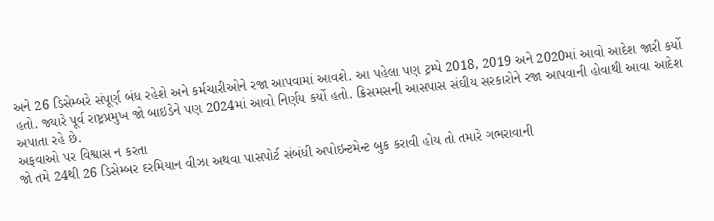અને 26 ડિસેમ્બરે સંપૂર્ણ બંધ રહેશે અને કર્મચારીઓને રજા આપવામાં આવશે. આ પહેલા પણ ટ્રમ્પે 2018, 2019 અને 2020માં આવો આદેશ જારી કર્યો હતો. જ્યારે પૂર્વ રાષ્ટ્રપ્રમુખ જો બાઇડેને પણ 2024માં આવો નિર્ણય કર્યો હતો. ક્રિસમસની આસપાસ સંઘીય સરકારોને રજા આપવાની હોવાથી આવા આદેશ અપાતા રહે છે.
અફવાઓ પર વિશ્વાસ ન કરતા
જો તમે 24થી 26 ડિસેમ્બર દરમિયાન વીઝા અથવા પાસપોર્ટ સંબંધી અપોઇન્ટમેન્ટ બુક કરાવી હોય તો તમારે ગભરાવાની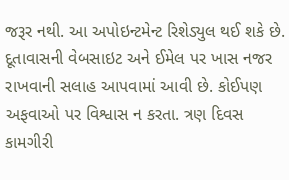જરૂર નથી. આ અપોઇન્ટમેન્ટ રિશેડ્યુલ થઈ શકે છે. દૂતાવાસની વેબસાઇટ અને ઈમેલ પર ખાસ નજર રાખવાની સલાહ આપવામાં આવી છે. કોઈપણ અફવાઓ પર વિશ્વાસ ન કરતા. ત્રણ દિવસ કામગીરી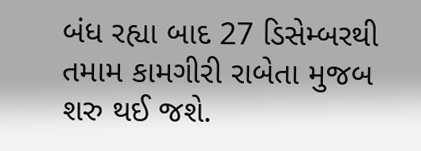બંધ રહ્યા બાદ 27 ડિસેમ્બરથી તમામ કામગીરી રાબેતા મુજબ શરુ થઈ જશે.